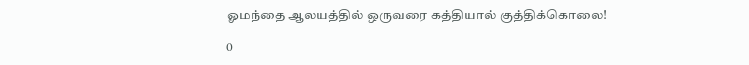ஓமந்தை ஆலயத்தில் ஒருவரை கத்தியால் குத்திக்கொலை!

0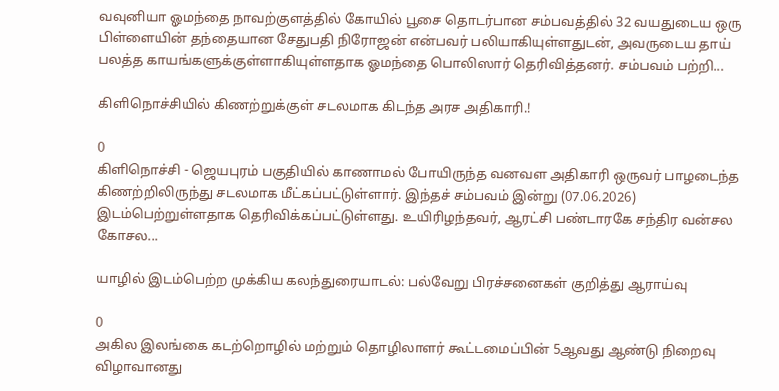வவுனியா ஓமந்தை நாவற்குளத்தில் கோயில் பூசை தொடர்பான சம்பவத்தில் 32 வயதுடைய ஒரு பிள்ளையின் தந்தையான சேதுபதி நிரோஜன் என்பவர் பலியாகியுள்ளதுடன், அவருடைய தாய் பலத்த காயங்களுக்குள்ளாகியுள்ளதாக ஓமந்தை பொலிஸார் தெரிவித்தனர். சம்பவம் பற்றி...

கிளிநொச்சியில் கிணற்றுக்குள் சடலமாக கிடந்த அரச அதிகாரி.!

0
கிளிநொச்சி - ஜெயபுரம் பகுதியில் காணாமல் போயிருந்த வனவள அதிகாரி ஒருவர் பாழடைந்த கிணற்றிலிருந்து சடலமாக மீட்கப்பட்டுள்ளார். இந்தச் சம்பவம் இன்று (07.06.2026) இடம்பெற்றுள்ளதாக தெரிவிக்கப்பட்டுள்ளது. உயிரிழந்தவர், ஆரட்சி பண்டாரகே சந்திர வன்சல கோசல...

யாழில் இடம்பெற்ற முக்கிய கலந்துரையாடல்: பல்வேறு பிரச்சனைகள் குறித்து ஆராய்வு

0
அகில இலங்கை கடற்றொழில் மற்றும் தொழிலாளர் கூட்டமைப்பின் 5ஆவது ஆண்டு நிறைவு விழாவானது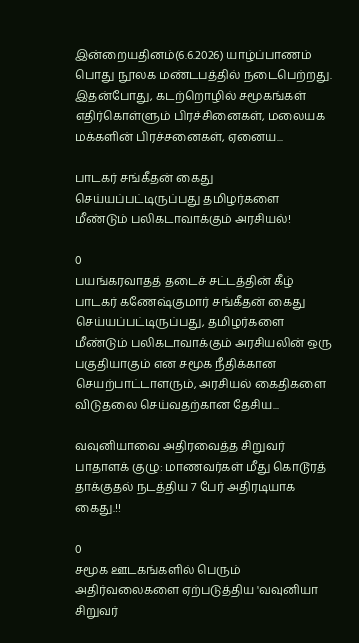இன்றையதினம்(6.6.2026) யாழ்ப்பாணம் பொது நூலக மண்டபத்தில் நடைபெற்றது. இதன்போது, கடற்றொழில் சமூகங்கள் எதிர்கொள்ளும் பிரச்சினைகள், மலையக மக்களின் பிரச்சனைகள், ஏனைய...

பாடகர் சங்கீதன் கைது செய்யப்பட்டிருப்பது தமிழர்களை மீண்டும் பலிகடாவாக்கும் அரசியல்!

0
பயங்கரவாதத் தடைச் சட்டத்தின் கீழ் பாடகர் கணேஷ்குமார் சங்கீதன் கைது செய்யப்பட்டிருப்பது, தமிழர்களை மீண்டும் பலிகடாவாக்கும் அரசியலின் ஒரு பகுதியாகும் என சமூக நீதிக்கான செயற்பாட்டாளரும், அரசியல் கைதிகளை விடுதலை செய்வதற்கான தேசிய...

வவுனியாவை அதிரவைத்த சிறுவர் பாதாளக் குழு: மாணவர்கள் மீது கொடூரத் தாக்குதல் நடத்திய 7 பேர் அதிரடியாக கைது.!!

0
சமூக ஊடகங்களில் பெரும் அதிர்வலைகளை ஏற்படுத்திய 'வவுனியா சிறுவர்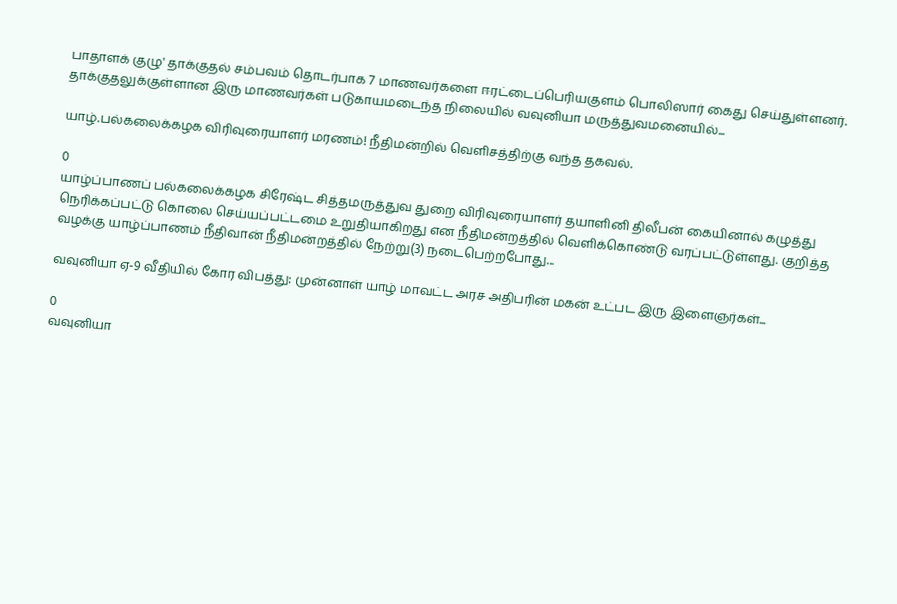பாதாளக் குழு' தாக்குதல் சம்பவம் தொடர்பாக 7 மாணவர்களை ஈரட்டைப்பெரியகுளம் பொலிஸார் கைது செய்துள்ளனர். தாக்குதலுக்குள்ளான இரு மாணவர்கள் படுகாயமடைந்த நிலையில் வவுனியா மருத்துவமனையில்...

யாழ்.பல்கலைக்கழக விரிவுரையாளர் மரணம்! நீதிமன்றில் வெளிசத்திற்கு வந்த தகவல்.

0
யாழ்ப்பாணப் பல்கலைக்கழக சிரேஷ்ட சித்தமருத்துவ துறை விரிவுரையாளர் தயாளினி திலீபன் கையினால் கழுத்து நெரிக்கப்பட்டு கொலை செய்யப்பட்டமை உறுதியாகிறது என நீதிமன்றத்தில் வெளிக்கொண்டு வரப்பட்டுள்ளது. குறித்த வழக்கு யாழ்ப்பாணம் நீதிவான் நீதிமன்றத்தில் நேற்று(3) நடைபெற்றபோது...

வவுனியா ஏ-9 வீதியில் கோர விபத்து: முன்னாள் யாழ் மாவட்ட அரச அதிபரின் மகன் உட்பட இரு இளைஞர்கள்...

0
வவுனியா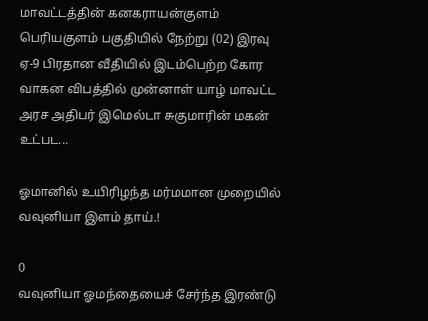மாவட்டத்தின் கனகராயன்குளம் பெரியகுளம் பகுதியில் நேற்று (02) இரவு ஏ-9 பிரதான வீதியில் இடம்பெற்ற கோர வாகன விபத்தில் முன்னாள் யாழ் மாவட்ட அரச அதிபர் இமெல்டா சுகுமாரின் மகன் உட்பட...

ஓமானில் உயிரிழந்த மர்மமான முறையில் வவுனியா இளம் தாய்.!

0
வவுனியா ஓமந்தையைச் சேர்ந்த இரண்டு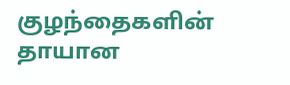குழந்தைகளின் தாயான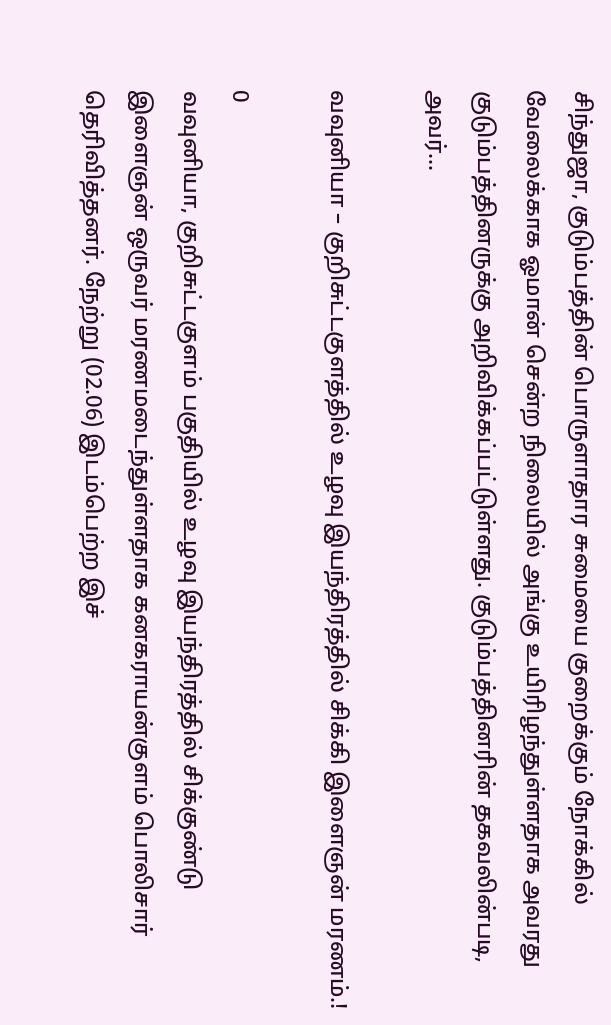சிந்துஜா, குடும்பத்தின் பொருளாதார சுமையை குறைக்கும் நோக்கில் வேலைக்காக ஓமான் சென்ற நிலையில் அங்கு உயிரிழந்துள்ளதாக அவரது குடும்பத்தினருக்கு அறிவிக்கப்பட்டுள்ளது. குடும்பத்தினரின் தகவலின்படி, அவர்...

வவுனியா – குறிசுட்டகுளத்தில் உழவு இயந்திரத்தில் சிக்கி இளைஞன் மரணம்.!

0
வவுனியா, குறிசுட்டகுளம் பகுதியில் உழவு இயந்திரத்தில் சிக்குண்டு இளைஞன் ஒருவர் மரணமடைந்துள்ளதாக கனகராயன்குளம் பொலிசார் தெரிவித்தனர். நேற்று (02.06) இடம்பெற்ற இச்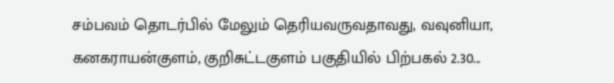சம்பவம் தொடர்பில் மேலும் தெரியவருவதாவது, வவுனியா, கனகராயன்குளம், குறிசுட்டகுளம் பகுதியில் பிற்பகல் 2.30...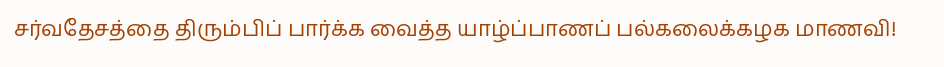சர்வதேசத்தை திரும்பிப் பார்க்க வைத்த யாழ்ப்பாணப் பல்கலைக்கழக மாணவி!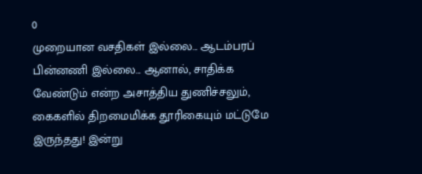0
முறையான வசதிகள் இல்லை... ஆடம்பரப் பின்னணி இல்லை... ஆனால், சாதிக்க வேண்டும் என்ற அசாத்திய துணிச்சலும், கைகளில் திறமைமிக்க தூரிகையும் மட்டுமே இருந்தது! இன்று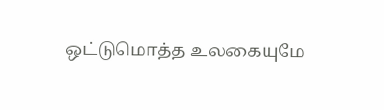ஒட்டுமொத்த உலகையுமே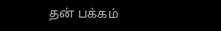தன் பக்கம்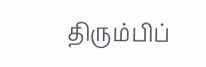திரும்பிப்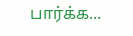பார்க்க...